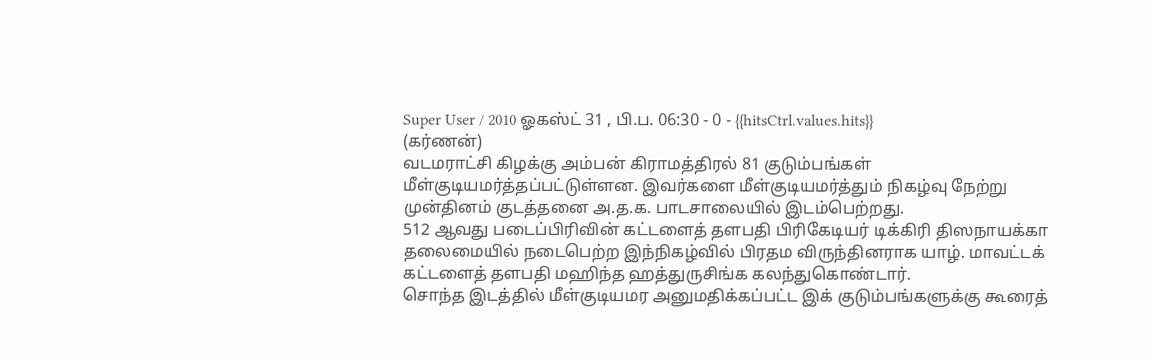Super User / 2010 ஓகஸ்ட் 31 , பி.ப. 06:30 - 0 - {{hitsCtrl.values.hits}}
(கர்ணன்)
வடமராட்சி கிழக்கு அம்பன் கிராமத்திரல் 81 குடும்பங்கள் மீள்குடியமர்த்தப்பட்டுள்ளன. இவர்களை மீள்குடியமர்த்தும் நிகழ்வு நேற்று முன்தினம் குடத்தனை அ.த.க. பாடசாலையில் இடம்பெற்றது.
512 ஆவது படைப்பிரிவின் கட்டளைத் தளபதி பிரிகேடியர் டிக்கிரி திஸநாயக்கா தலைமையில் நடைபெற்ற இந்நிகழ்வில் பிரதம விருந்தினராக யாழ். மாவட்டக் கட்டளைத் தளபதி மஹிந்த ஹத்துருசிங்க கலந்துகொண்டார்.
சொந்த இடத்தில் மீள்குடியமர அனுமதிக்கப்பட்ட இக் குடும்பங்களுக்கு கூரைத்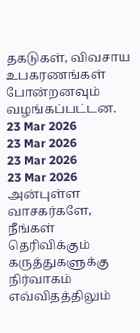தகடுகள், விவசாய உபகரணங்கள் போன்றனவும் வழங்கப்பட்டன.
23 Mar 2026
23 Mar 2026
23 Mar 2026
23 Mar 2026
அன்புள்ள வாசகர்களே,
நீங்கள் தெரிவிக்கும் கருத்துகளுக்கு நிர்வாகம் எவ்விதத்திலும்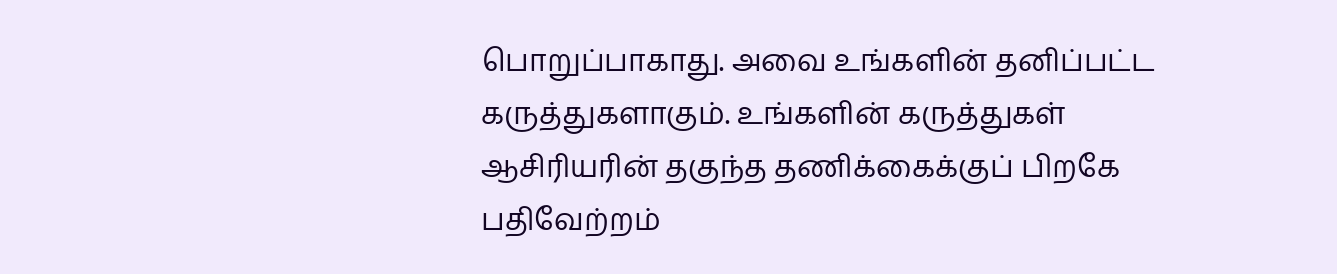பொறுப்பாகாது. அவை உங்களின் தனிப்பட்ட கருத்துகளாகும். உங்களின் கருத்துகள் ஆசிரியரின் தகுந்த தணிக்கைக்குப் பிறகே பதிவேற்றம்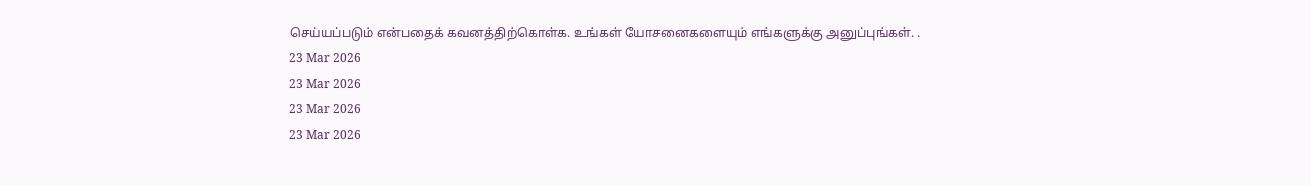செய்யப்படும் என்பதைக் கவனத்திற்கொள்க. உங்கள் யோசனைகளையும் எங்களுக்கு அனுப்புங்கள். .
23 Mar 2026
23 Mar 2026
23 Mar 2026
23 Mar 2026